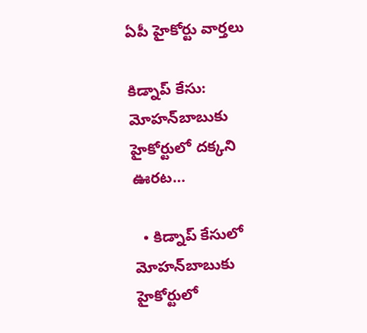ఏపీ హైకోర్టు వార్తలు

కిడ్నాప్ కేసు: మోహన్‌బాబుకు హైకోర్టులో దక్కని ఊరట…

  • కిడ్నాప్ కేసులో మోహన్‌బాబుకు హైకోర్టులో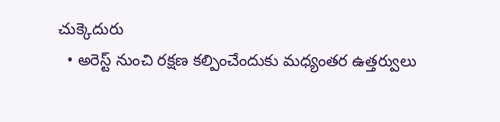చుక్కెదురు
  • అరెస్ట్ నుంచి రక్షణ కల్పించేందుకు మధ్యంతర ఉత్తర్వులు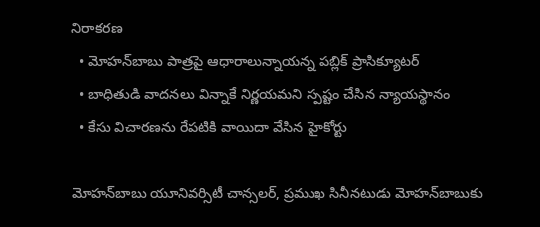నిరాకరణ
  • మోహన్‌బాబు పాత్రపై ఆధారాలున్నాయన్న పబ్లిక్ ప్రాసిక్యూటర్
  • బాధితుడి వాదనలు విన్నాకే నిర్ణయమని స్పష్టం చేసిన న్యాయస్థానం
  • కేసు విచారణను రేపటికి వాయిదా వేసిన హైకోర్టు

మోహన్‌బాబు యూనివర్సిటీ చాన్సలర్, ప్రముఖ సినీనటుడు మోహన్‌బాబుకు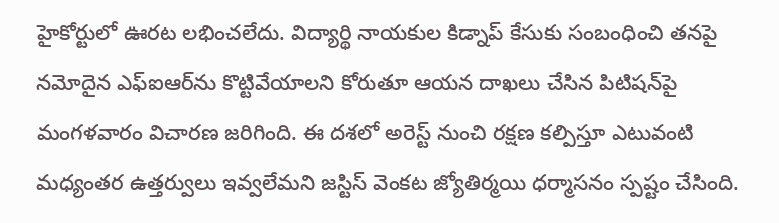హైకోర్టులో ఊరట లభించలేదు. విద్యార్థి నాయకుల కిడ్నాప్ కేసుకు సంబంధించి తనపై నమోదైన ఎఫ్‌ఐఆర్‌ను కొట్టివేయాలని కోరుతూ ఆయన దాఖలు చేసిన పిటిషన్‌పై మంగళవారం విచారణ జరిగింది. ఈ దశలో అరెస్ట్ నుంచి రక్షణ కల్పిస్తూ ఎటువంటి మధ్యంతర ఉత్తర్వులు ఇవ్వలేమని జస్టిస్ వెంకట జ్యోతిర్మయి ధర్మాసనం స్పష్టం చేసింది.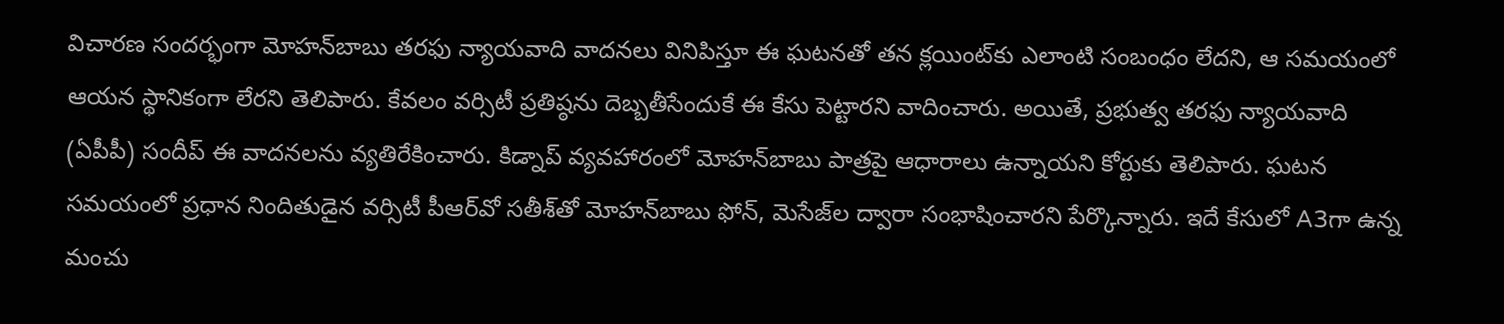విచారణ సందర్భంగా మోహన్‌బాబు తరఫు న్యాయవాది వాదనలు వినిపిస్తూ ఈ ఘటనతో తన క్లయింట్‌కు ఎలాంటి సంబంధం లేదని, ఆ సమయంలో ఆయన స్థానికంగా లేరని తెలిపారు. కేవలం వర్సిటీ ప్రతిష్ఠను దెబ్బతీసేందుకే ఈ కేసు పెట్టారని వాదించారు. అయితే, ప్రభుత్వ తరఫు న్యాయవాది (ఏపీపీ) సందీప్ ఈ వాదనలను వ్యతిరేకించారు. కిడ్నాప్ వ్యవహారంలో మోహన్‌బాబు పాత్రపై ఆధారాలు ఉన్నాయని కోర్టుకు తెలిపారు. ఘటన సమయంలో ప్రధాన నిందితుడైన వర్సిటీ పీఆర్‌వో సతీశ్‌తో మోహన్‌బాబు ఫోన్, మెసేజ్‌ల ద్వారా సంభాషించారని పేర్కొన్నారు. ఇదే కేసులో A3గా ఉన్న మంచు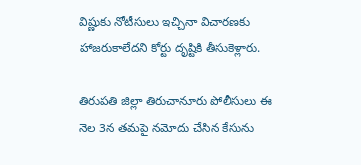విష్ణుకు నోటీసులు ఇచ్చినా విచారణకు హాజరుకాలేదని కోర్టు దృష్టికి తీసుకెళ్లారు.

తిరుపతి జిల్లా తిరుచానూరు పోలీసులు ఈ నెల 3న తమపై నమోదు చేసిన కేసును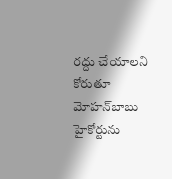రద్దు చేయాలని కోరుతూ మోహన్‌బాబు హైకోర్టును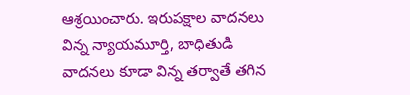ఆశ్రయించారు. ఇరుపక్షాల వాదనలు విన్న న్యాయమూర్తి, బాధితుడి వాదనలు కూడా విన్న తర్వాతే తగిన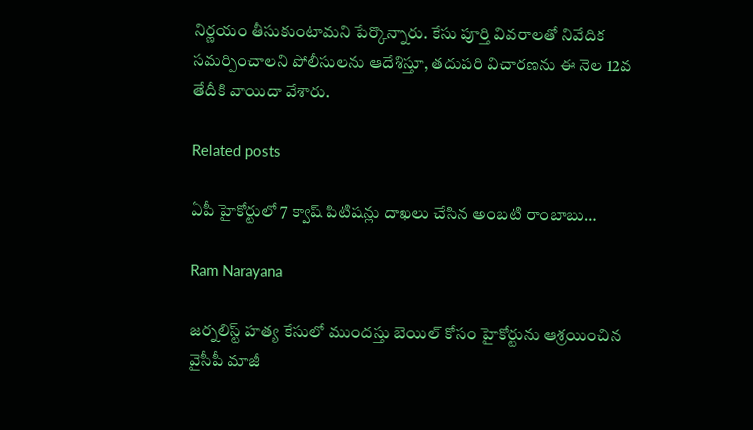నిర్ణయం తీసుకుంటామని పేర్కొన్నారు. కేసు పూర్తి వివరాలతో నివేదిక సమర్పించాలని పోలీసులను ఆదేశిస్తూ, తదుపరి విచారణను ఈ నెల 12వ తేదీకి వాయిదా వేశారు.

Related posts

ఏపీ హైకోర్టులో 7 క్వాష్ పిటిషన్లు దాఖలు చేసిన అంబటి రాంబాబు…

Ram Narayana

జర్నలిస్ట్ హత్య కేసులో ముందస్తు బెయిల్ కోసం హైకోర్టును ఆశ్రయించిన వైసీపీ మాజీ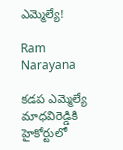ఎమ్మెల్యే!

Ram Narayana

కడప ఎమ్మెల్యే మాధవిరెడ్డికి హైకోర్టులో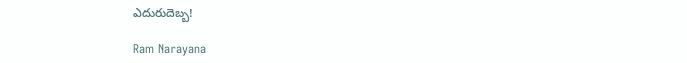ఎదురుదెబ్బ!

Ram Narayana